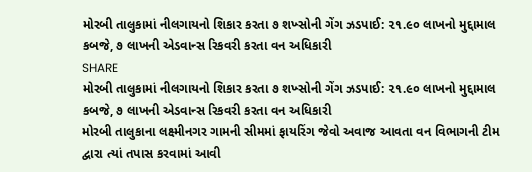મોરબી તાલુકામાં નીલગાયનો શિકાર કરતા ૭ શખ્સોની ગેંગ ઝડપાઈ: ૨૧.૯૦ લાખનો મુદ્દામાલ કબજે, ૭ લાખની એડવાન્સ રિકવરી કરતા વન અધિકારી
SHARE
મોરબી તાલુકામાં નીલગાયનો શિકાર કરતા ૭ શખ્સોની ગેંગ ઝડપાઈ: ૨૧.૯૦ લાખનો મુદ્દામાલ કબજે, ૭ લાખની એડવાન્સ રિકવરી કરતા વન અધિકારી
મોરબી તાલુકાના લક્ષ્મીનગર ગામની સીમમાં ફાયરિંગ જેવો અવાજ આવતા વન વિભાગની ટીમ દ્વારા ત્યાં તપાસ કરવામાં આવી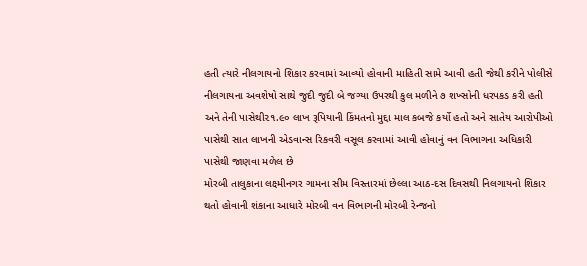હતી ત્યારે નીલગાયનો શિકાર કરવામાં આવ્યો હોવાની માહિતી સામે આવી હતી જેથી કરીને પોલીસે નીલગાયના અવશેષો સાથે જુદી જુદી બે જગ્યા ઉપરથી કુલ મળીને ૭ શખ્સોની ધરપકડ કરી હતી અને તેની પાસેથી૨૧.૯૦ લાખ રૂપિયાની કિંમતનો મુદ્દા માલ કબજે કર્યો હતો અને સાતેય આરોપીઓ પાસેથી સાત લાખની એડવાન્સ રિકવરી વસૂલ કરવામાં આવી હોવાનું વન વિભાગના અધિકારી પાસેથી જાણવા મળેલ છે
મોરબી તાલુકાના લક્ષ્મીનગર ગામના સીમ વિસ્તારમાં છેલ્લા આઠ-દસ દિવસથી નિલગાયનો શિકાર થતો હોવાની શંકાના આધારે મોરબી વન વિભાગની મોરબી રેન્જનો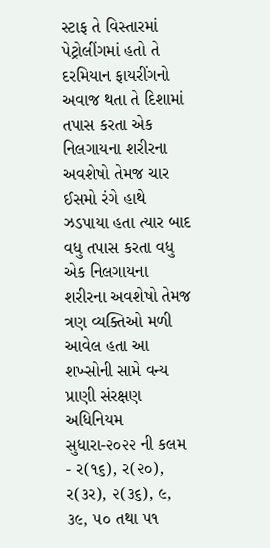સ્ટાફ તે વિસ્તારમાં પેટ્રોલીંગમાં હતો તે દરમિયાન ફાયરીંગનો અવાજ થતા તે દિશામાં તપાસ કરતા એક નિલગાયના શરીરના અવશેષો તેમજ ચાર ઈસમો રંગે હાથે ઝડપાયા હતા ત્યાર બાદ વધુ તપાસ કરતા વધુ એક નિલગાયના શરીરના અવશેષો તેમજ ત્રણ વ્યક્તિઓ મળી આવેલ હતા આ શખ્સોની સામે વન્ય પ્રાણી સંરક્ષણ અધિનિયમ સુધારા-૨૦૨૨ ની કલમ - ર(૧૬), ર(૨૦), ર(૩ર), ૨(૩૬), ૯, ૩૯, ૫૦ તથા ૫૧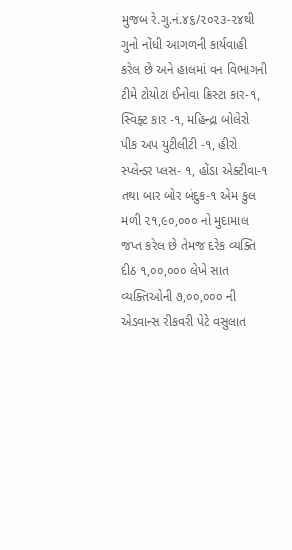મુજબ રે.ગુ.નં.૪૬/૨૦૨૩-૨૪થી ગુનો નોંધી આગળની કાર્યવાહી કરેલ છે અને હાલમાં વન વિભાગની ટીમે ટોયોટા ઈનોવા ક્રિસ્ટા કાર-૧, સ્વિફ્ટ કાર -૧, મહિન્દ્રા બોલેરો પીક અપ યુટીલીટી -૧, હીરો સ્પ્લેન્ડર પ્લસ- ૧, હોંડા એક્ટીવા-૧ તથા બાર બોર બંદુક-૧ એમ કુલ મળી ૨૧,૯૦,૦૦૦ નો મુદામાલ જપ્ત કરેલ છે તેમજ દરેક વ્યક્તિ દીઠ ૧,૦૦,૦૦૦ લેખે સાત વ્યક્તિઓની ૭,૦૦,૦૦૦ ની એડવાન્સ રીકવરી પેટે વસુલાત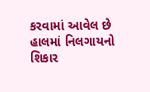કરવામાં આવેલ છે
હાલમાં નિલગાયનો શિકાર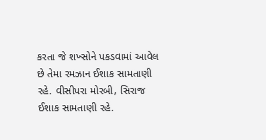કરતા જે શખ્સોને પકડવામાં આવેલ છે તેમા રમઝાન ઈશાક સામતાણી રહે. વીસીપરા મોરબી, સિરાજ ઈશાક સામતાણી રહે.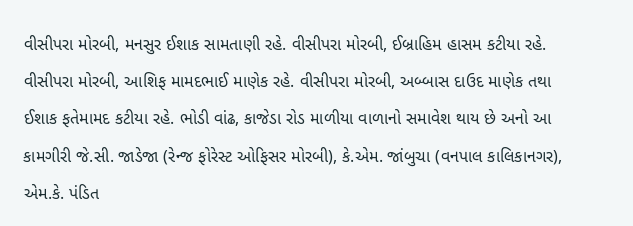વીસીપરા મોરબી, મનસુર ઈશાક સામતાણી રહે. વીસીપરા મોરબી, ઈબ્રાહિમ હાસમ કટીયા રહે. વીસીપરા મોરબી, આશિફ મામદભાઈ માણેક રહે. વીસીપરા મોરબી, અબ્બાસ દાઉદ માણેક તથા ઈશાક ફતેમામદ કટીયા રહે. ભોડી વાંઢ, કાજેડા રોડ માળીયા વાળાનો સમાવેશ થાય છે અનો આ કામગીરી જે.સી. જાડેજા (રેન્જ ફોરેસ્ટ ઓફિસર મોરબી), કે.એમ. જાંબુચા (વનપાલ કાલિકાનગર), એમ.કે. પંડિત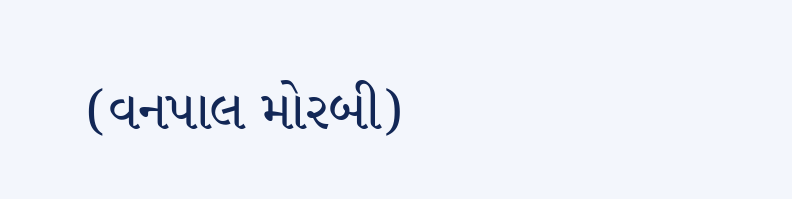(વનપાલ મોરબી)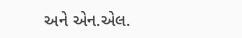અને એન.એલ.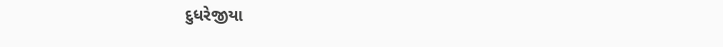દુધરેજીયા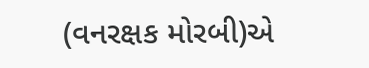(વનરક્ષક મોરબી)એ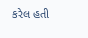કરેલ હતી